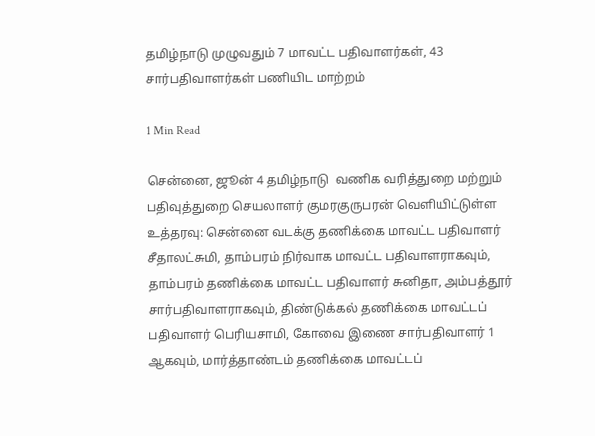தமிழ்நாடு முழுவதும் 7 மாவட்ட பதிவாளர்கள், 43 சார்பதிவாளர்கள் பணியிட மாற்றம்

1 Min Read

சென்னை, ஜூன் 4 தமிழ்நாடு  வணிக வரித்துறை மற்றும் பதிவுத்துறை செயலாளர் குமரகுருபரன் வெளியிட்டுள்ள உத்தரவு: சென்னை வடக்கு தணிக்கை மாவட்ட பதிவாளர் சீதாலட்சுமி, தாம்பரம் நிர்வாக மாவட்ட பதிவாளராகவும், தாம்பரம் தணிக்கை மாவட்ட பதிவாளர் சுனிதா, அம்பத்தூர் சார்பதிவாளராகவும், திண்டுக்கல் தணிக்கை மாவட்டப் பதிவாளர் பெரியசாமி, கோவை இணை சார்பதிவாளர் 1 ஆகவும், மார்த்தாண்டம் தணிக்கை மாவட்டப்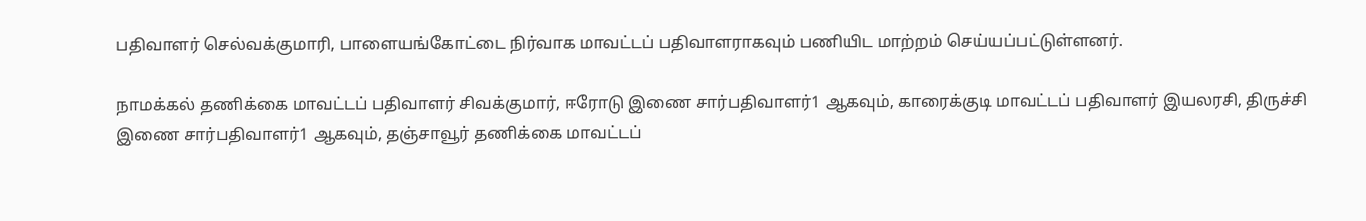பதிவாளர் செல்வக்குமாரி, பாளையங்கோட்டை நிர்வாக மாவட்டப் பதிவாளராகவும் பணியிட மாற்றம் செய்யப்பட்டுள்ளனர்.

நாமக்கல் தணிக்கை மாவட்டப் பதிவாளர் சிவக்குமார், ஈரோடு இணை சார்பதிவாளர்1 ஆகவும், காரைக்குடி மாவட்டப் பதிவாளர் இயலரசி, திருச்சி இணை சார்பதிவாளர்1 ஆகவும், தஞ்சாவூர் தணிக்கை மாவட்டப்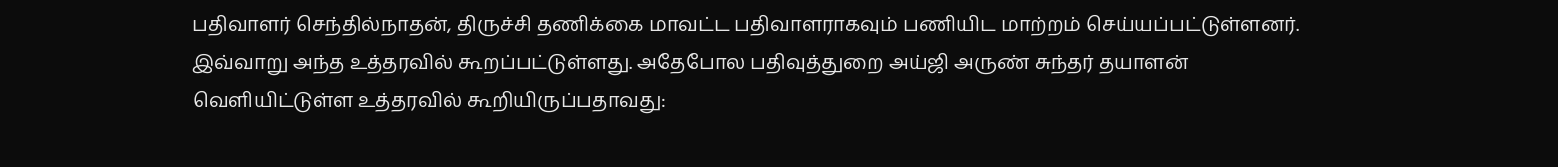பதிவாளர் செந்தில்நாதன், திருச்சி தணிக்கை மாவட்ட பதிவாளராகவும் பணியிட மாற்றம் செய்யப்பட்டுள்ளனர். இவ்வாறு அந்த உத்தரவில் கூறப்பட்டுள்ளது. அதேபோல பதிவுத்துறை அய்ஜி அருண் சுந்தர் தயாளன் வெளியிட்டுள்ள உத்தரவில் கூறியிருப்பதாவது: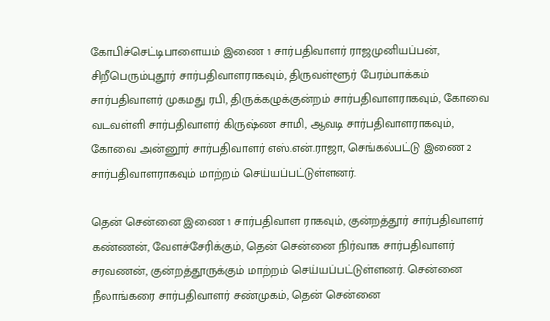கோபிச்செட்டிபாளையம் இணை 1 சார்பதிவாளர் ராஜமுனியப்பன், சிறீபெரும்புதூர் சார்பதிவாளராகவும், திருவள்ளூர் பேரம்பாக்கம் சார்பதிவாளர் முகமது ரபி, திருக்கழுக்குன்றம் சார்பதிவாளராகவும், கோவை வடவள்ளி சார்பதிவாளர் கிருஷ்ண சாமி, ஆவடி சார்பதிவாளராகவும், கோவை அன்னூர் சார்பதிவாளர் எஸ்.என்.ராஜா, செங்கல்பட்டு இணை 2 சார்பதிவாளராகவும் மாற்றம் செய்யப்பட்டுள்ளனர்.

தென் சென்னை இணை 1 சார்பதிவாள ராகவும், குன்றத்தூர் சார்பதிவாளர் கண்ணன், வேளச்சேரிக்கும், தென் சென்னை நிர்வாக சார்பதிவாளர் சரவணன், குன்றத்தூருக்கும் மாற்றம் செய்யப்பட்டுள்ளனர். சென்னை நீலாங்கரை சார்பதிவாளர் சண்முகம், தென் சென்னை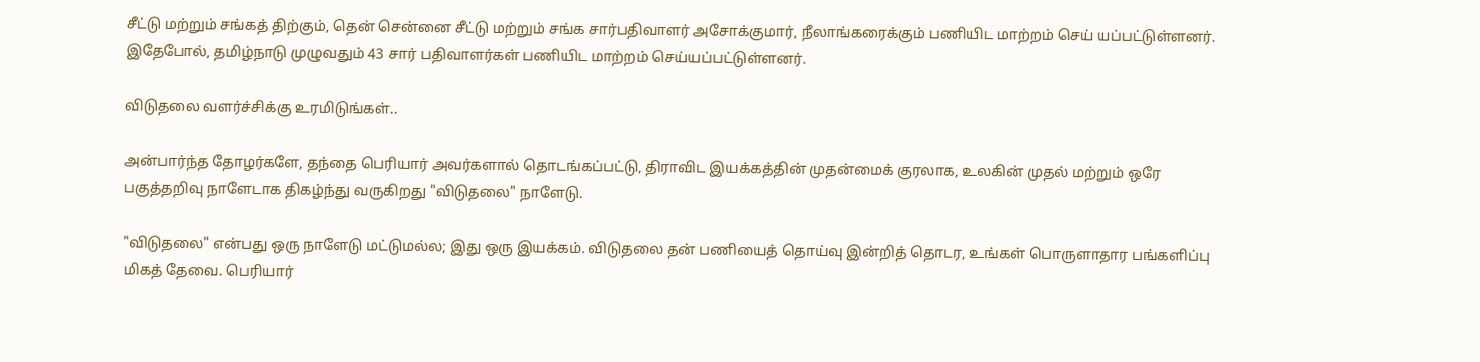சீட்டு மற்றும் சங்கத் திற்கும், தென் சென்னை சீட்டு மற்றும் சங்க சார்பதிவாளர் அசோக்குமார், நீலாங்கரைக்கும் பணியிட மாற்றம் செய் யப்பட்டுள்ளனர். இதேபோல், தமிழ்நாடு முழுவதும் 43 சார் பதிவாளர்கள் பணியிட மாற்றம் செய்யப்பட்டுள்ளனர்.

விடுதலை வளர்ச்சிக்கு உரமிடுங்கள்..

அன்பார்ந்த தோழர்களே, தந்தை பெரியார் அவர்களால் தொடங்கப்பட்டு, திராவிட இயக்கத்தின் முதன்மைக் குரலாக, உலகின் முதல் மற்றும் ஒரே பகுத்தறிவு நாளேடாக திகழ்ந்து வருகிறது "விடுதலை" நாளேடு.

"விடுதலை" என்பது ஒரு நாளேடு மட்டுமல்ல; இது ஒரு இயக்கம். விடுதலை தன் பணியைத் தொய்வு இன்றித் தொடர, உங்கள் பொருளாதார பங்களிப்பு மிகத் தேவை. பெரியார்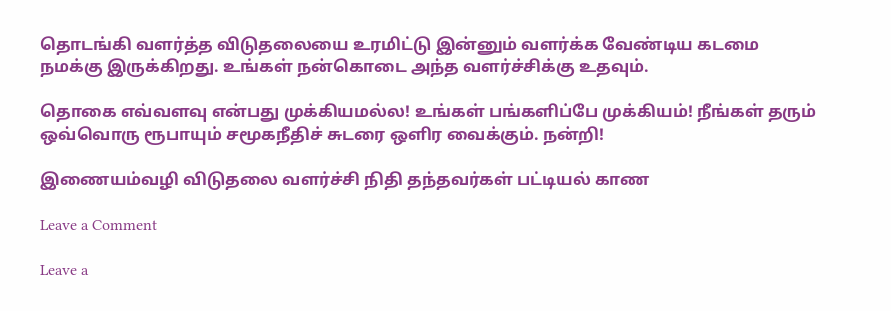தொடங்கி வளர்த்த விடுதலையை உரமிட்டு இன்னும் வளர்க்க வேண்டிய கடமை நமக்கு இருக்கிறது. உங்கள் நன்கொடை அந்த வளர்ச்சிக்கு உதவும்.

தொகை எவ்வளவு என்பது முக்கியமல்ல! உங்கள் பங்களிப்பே முக்கியம்! நீங்கள் தரும் ஒவ்வொரு ரூபாயும் சமூகநீதிச் சுடரை ஒளிர வைக்கும். நன்றி!

இணையம்வழி விடுதலை வளர்ச்சி நிதி தந்தவர்கள் பட்டியல் காண

Leave a Comment

Leave a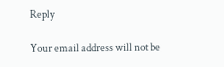Reply

Your email address will not be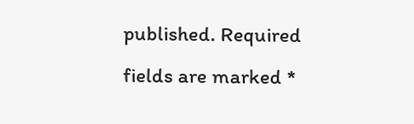published. Required fields are marked *